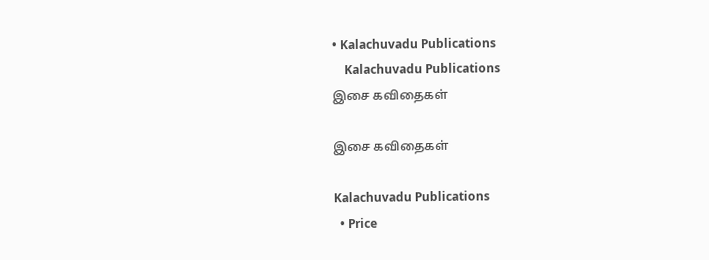• Kalachuvadu Publications
    Kalachuvadu Publications
இசை கவிதைகள்

இசை கவிதைகள்

Kalachuvadu Publications
  • Price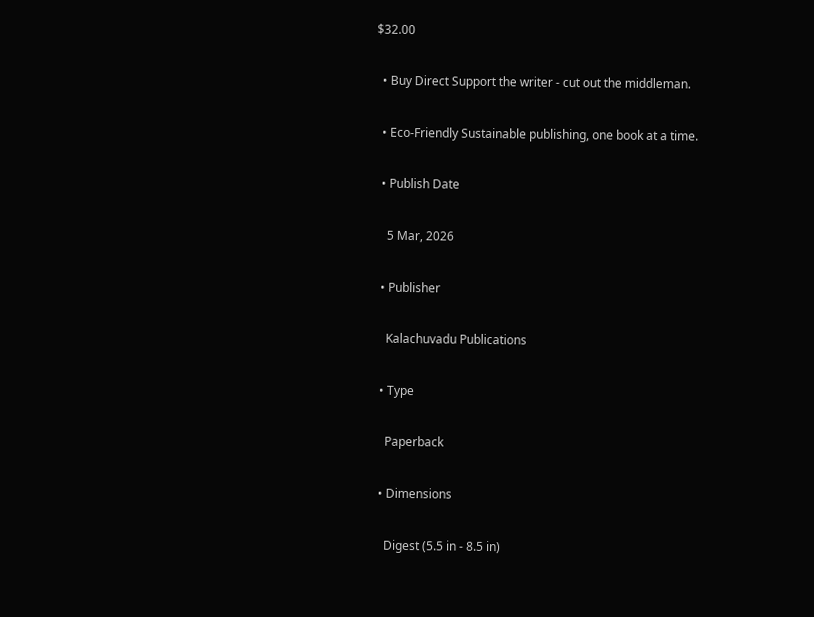$32.00

  • Buy Direct Support the writer - cut out the middleman.

  • Eco-Friendly Sustainable publishing, one book at a time.

  • Publish Date

    5 Mar, 2026

  • Publisher

    Kalachuvadu Publications

  • Type

    Paperback

  • Dimensions

    Digest (5.5 in - 8.5 in)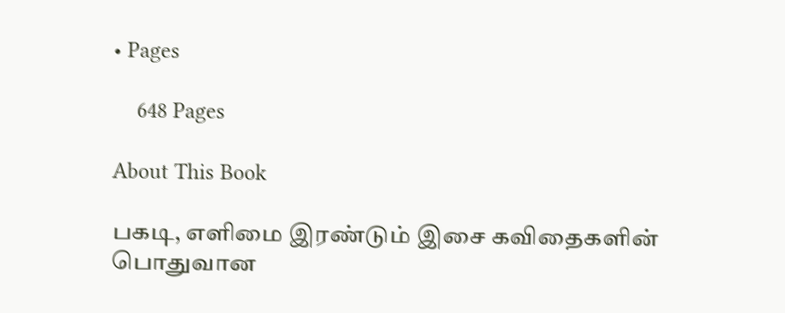• Pages

    648 Pages

About This Book

பகடி, எளிமை இரண்டும் இசை கவிதைகளின் பொதுவான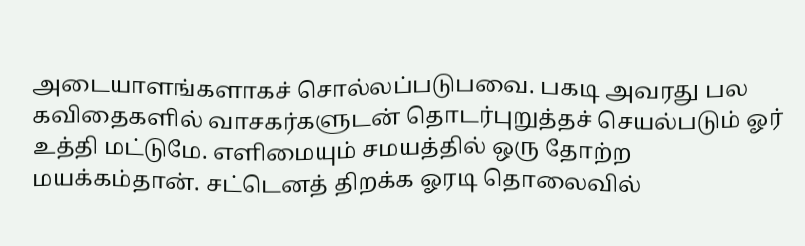அடையாளங்களாகச் சொல்லப்படுபவை. பகடி அவரது பல கவிதைகளில் வாசகர்களுடன் தொடர்புறுத்தச் செயல்படும் ஓர் உத்தி மட்டுமே. எளிமையும் சமயத்தில் ஒரு தோற்ற மயக்கம்தான். சட்டெனத் திறக்க ஓரடி தொலைவில்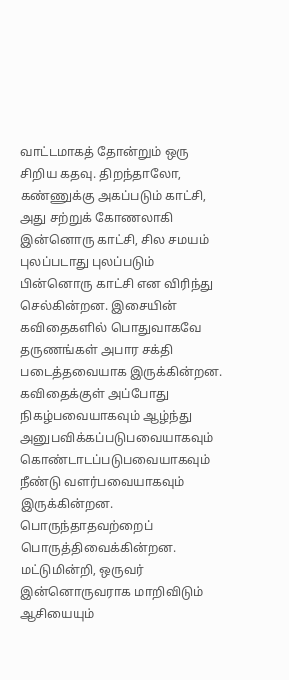வாட்டமாகத் தோன்றும் ஒரு சிறிய கதவு. திறந்தாலோ, கண்ணுக்கு அகப்படும் காட்சி, அது சற்றுக் கோணலாகி இன்னொரு காட்சி, சில சமயம் புலப்படாது புலப்படும் பின்னொரு காட்சி என விரிந்து செல்கின்றன. இசையின் கவிதைகளில் பொதுவாகவே தருணங்கள் அபார சக்தி படைத்தவையாக இருக்கின்றன. கவிதைக்குள் அப்போது நிகழ்பவையாகவும் ஆழ்ந்து அனுபவிக்கப்படுபவையாகவும் கொண்டாடப்படுபவையாகவும் நீண்டு வளர்பவையாகவும் இருக்கின்றன. பொருந்தாதவற்றைப் பொருத்திவைக்கின்றன. மட்டுமின்றி, ஒருவர் இன்னொருவராக மாறிவிடும் ஆசியையும்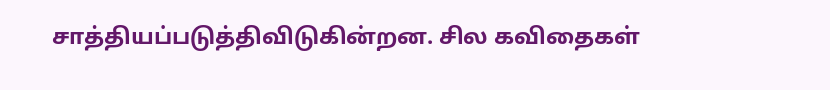சாத்தியப்படுத்திவிடுகின்றன. சில கவிதைகள்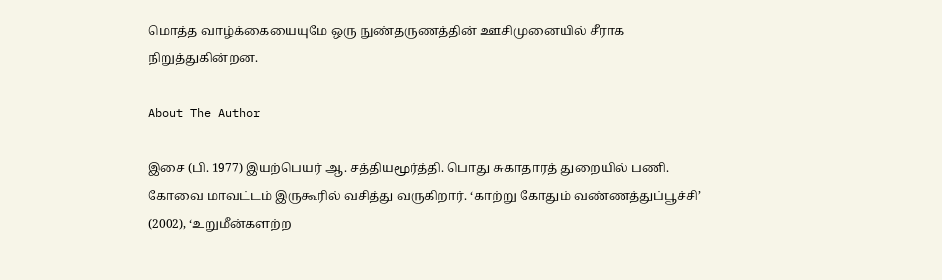மொத்த வாழ்க்கையையுமே ஒரு நுண்தருணத்தின் ஊசிமுனையில் சீராக நிறுத்துகின்றன.

About The Author

இசை (பி. 1977) இயற்பெயர் ஆ. சத்தியமூர்த்தி. பொது சுகாதாரத் துறையில் பணி. கோவை மாவட்டம் இருகூரில் வசித்து வருகிறார். ‘காற்று கோதும் வண்ணத்துப்பூச்சி’ (2002), ‘உறுமீன்களற்ற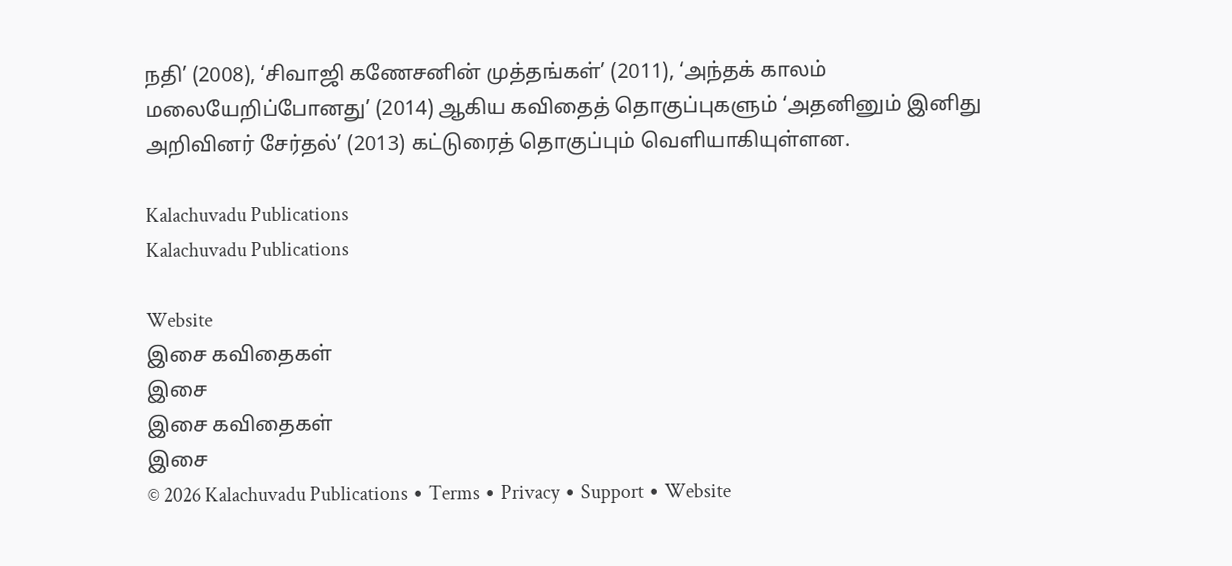நதி’ (2008), ‘சிவாஜி கணேசனின் முத்தங்கள்’ (2011), ‘அந்தக் காலம் மலையேறிப்போனது’ (2014) ஆகிய கவிதைத் தொகுப்புகளும் ‘அதனினும் இனிது அறிவினர் சேர்தல்’ (2013) கட்டுரைத் தொகுப்பும் வெளியாகியுள்ளன.

Kalachuvadu Publications
Kalachuvadu Publications

Website
இசை கவிதைகள்
இசை
இசை கவிதைகள்
இசை
© 2026 Kalachuvadu Publications ∙ Terms ∙ Privacy ∙ Support ∙ Website